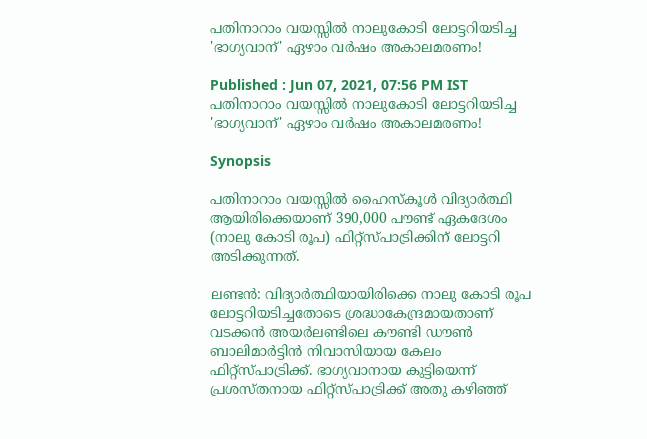പതിനാറാം വയസ്സില്‍ നാലുകോടി ലോട്ടറിയടിച്ച 'ഭാഗ്യവാന്' ഏഴാം വര്‍ഷം അകാലമരണം!

Published : Jun 07, 2021, 07:56 PM IST
പതിനാറാം വയസ്സില്‍ നാലുകോടി ലോട്ടറിയടിച്ച 'ഭാഗ്യവാന്' ഏഴാം വര്‍ഷം അകാലമരണം!

Synopsis

പതിനാറാം വയസ്സില്‍ ഹൈസ്‌കൂള്‍ വിദ്യാര്‍ത്ഥി ആയിരിക്കെയാണ് 390,000 പൗണ്ട് ഏകദേശം (നാലു കോടി രൂപ) ഫിറ്റ്‌സ്പാട്രിക്കിന് ലോട്ടറി അടിക്കുന്നത്.

ലണ്ടന്‍: വിദ്യാര്‍ത്ഥിയായിരിക്കെ നാലു കോടി രൂപ ലോട്ടറിയടിച്ചതോടെ ശ്രദ്ധാകേന്ദ്രമായതാണ് വടക്കന്‍ അയര്‍ലണ്ടിലെ കൗണ്ടി ഡൗണ്‍  ബാലിമാര്‍ട്ടിന്‍ നിവാസിയായ കേലം ഫിറ്റ്‌സ്പാട്രിക്ക്. ഭാഗ്യവാനായ കുട്ടിയെന്ന് പ്രശസ്തനായ ഫിറ്റ്‌സ്പാട്രിക്ക് അതു കഴിഞ്ഞ്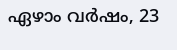ഏഴാം വര്‍ഷം, 23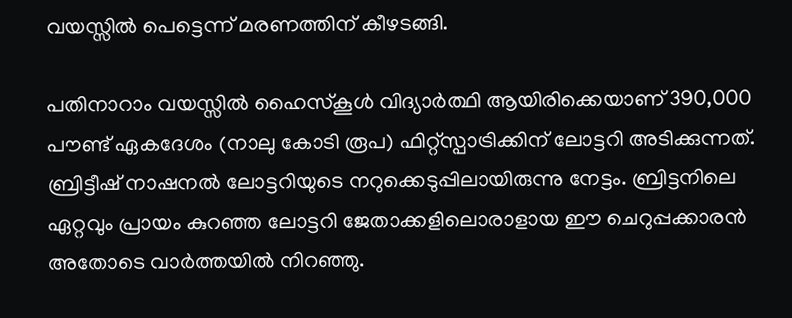വയസ്സില്‍ പെട്ടെന്ന് മരണത്തിന് കീഴടങ്ങി.

പതിനാറാം വയസ്സില്‍ ഹൈസ്‌കൂള്‍ വിദ്യാര്‍ത്ഥി ആയിരിക്കെയാണ് 390,000 പൗണ്ട് ഏകദേശം (നാലു കോടി രൂപ) ഫിറ്റ്‌സ്പാട്രിക്കിന് ലോട്ടറി അടിക്കുന്നത്. ബ്രിട്ടീഷ് നാഷനല്‍ ലോട്ടറിയുടെ നറുക്കെടുപ്പിലായിരുന്നു നേട്ടം. ബ്രിട്ടനിലെ ഏറ്റവും പ്രായം കുറഞ്ഞ ലോട്ടറി ജേതാക്കളിലൊരാളായ ഈ ചെറുപ്പക്കാരന്‍ അതോടെ വാര്‍ത്തയില്‍ നിറഞ്ഞു.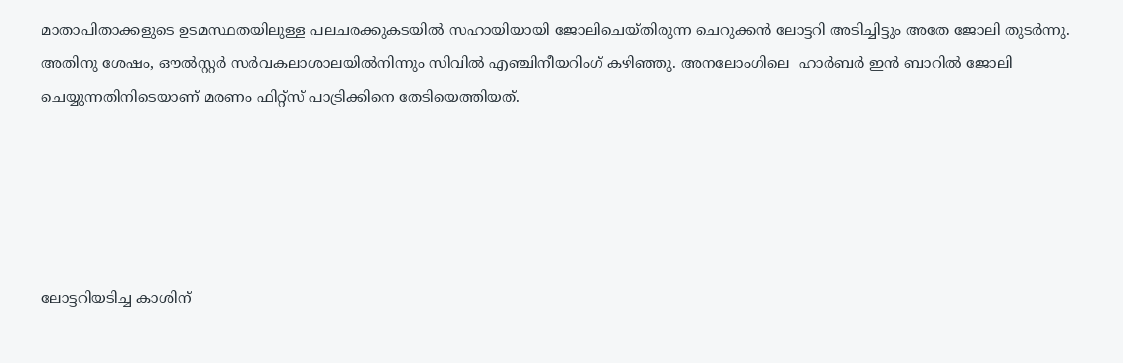മാതാപിതാക്കളുടെ ഉടമസ്ഥതയിലുള്ള പലചരക്കുകടയില്‍ സഹായിയായി ജോലിചെയ്തിരുന്ന ചെറുക്കന്‍ ലോട്ടറി അടിച്ചിട്ടും അതേ ജോലി തുടര്‍ന്നു. അതിനു ശേഷം, ഔല്‍സ്റ്റര്‍ സര്‍വകലാശാലയില്‍നിന്നും സിവില്‍ എഞ്ചിനീയറിംഗ് കഴിഞ്ഞു. അനലോംഗിലെ  ഹാര്‍ബര്‍ ഇന്‍ ബാറില്‍ ജോലി ചെയ്യുന്നതിനിടെയാണ് മരണം ഫിറ്റ്‌സ് പാട്രിക്കിനെ തേടിയെത്തിയത്.





ലോട്ടറിയടിച്ച കാശിന്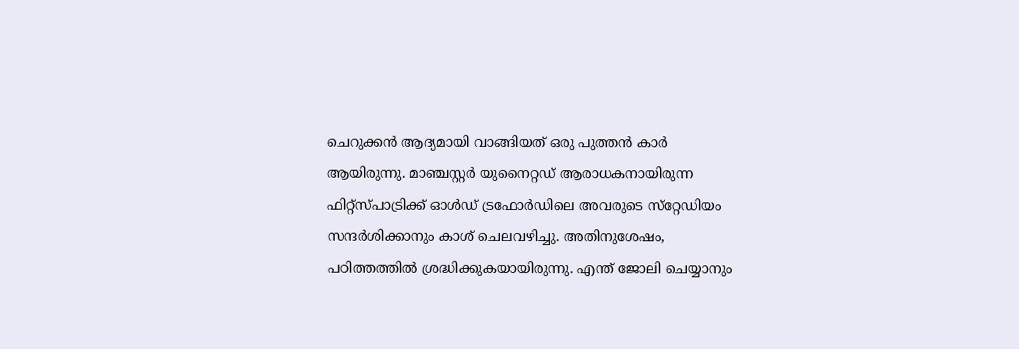ചെറുക്കന്‍ ആദ്യമായി വാങ്ങിയത് ഒരു പുത്തന്‍ കാര്‍ ആയിരുന്നു. മാഞ്ചസ്റ്റര്‍ യുനൈറ്റഡ് ആരാധകനായിരുന്ന ഫിറ്റ്‌സ്പാട്രിക്ക് ഓള്‍ഡ് ട്രഫോര്‍ഡിലെ അവരുടെ സ്‌റ്റേഡിയം സന്ദര്‍ശിക്കാനും കാശ് ചെലവഴിച്ചു. അതിനുശേഷം, പഠിത്തത്തില്‍ ശ്രദ്ധിക്കുകയായിരുന്നു. എന്ത് ജോലി ചെയ്യാനും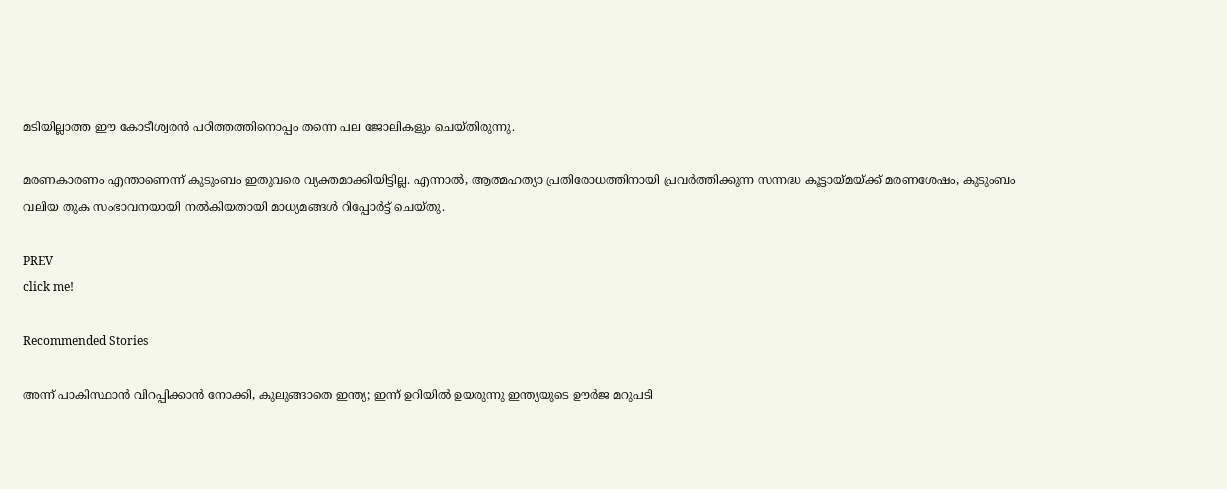മടിയില്ലാത്ത ഈ കോടീശ്വരന്‍ പഠിത്തത്തിനൊപ്പം തന്നെ പല ജോലികളും ചെയ്തിരുന്നു.

മരണകാരണം എന്താണെന്ന് കുടുംബം ഇതുവരെ വ്യക്തമാക്കിയിട്ടില്ല. എന്നാല്‍, ആത്മഹത്യാ പ്രതിരോധത്തിനായി പ്രവര്‍ത്തിക്കുന്ന സന്നദ്ധ കൂട്ടായ്മയ്ക്ക് മരണശേഷം, കുടുംബം വലിയ തുക സംഭാവനയായി നല്‍കിയതായി മാധ്യമങ്ങള്‍ റിപ്പോര്‍ട്ട് ചെയ്തു.

PREV
click me!

Recommended Stories

അന്ന് പാകിസ്ഥാൻ വിറപ്പിക്കാൻ നോക്കി, കുലുങ്ങാതെ ഇന്ത്യ; ഇന്ന് ഉറിയിൽ ഉയരുന്നു ഇന്ത്യയുടെ ഊർജ മറുപടി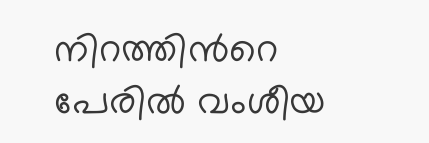നിറത്തിന്‍റെ പേരിൽ വംശീയ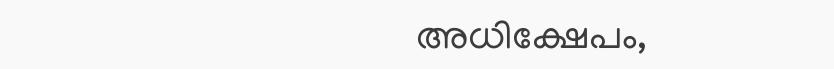അധിക്ഷേപം,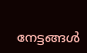നേട്ടങ്ങൾ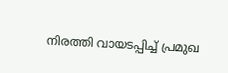നിരത്തി വായടപ്പിച്ച് പ്രമുഖ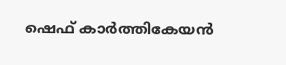ഷെഫ് കാർത്തികേയൻ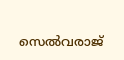സെൽവരാജ്